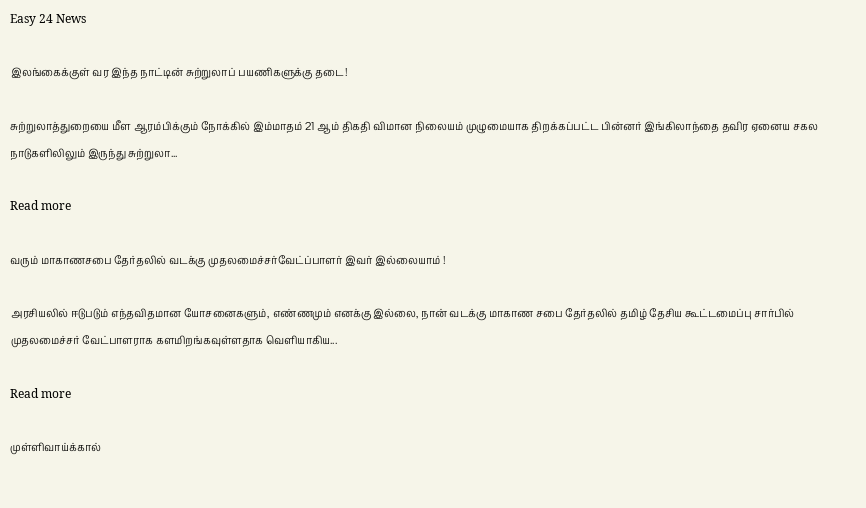Easy 24 News

இலங்கைக்குள் வர இந்த நாட்டின் சுற்றுலாப் பயணிகளுக்கு தடை!

சுற்றுலாத்துறையை மீள ஆரம்பிக்கும் நோக்கில் இம்மாதம் 21 ஆம் திகதி விமான நிலையம் முழுமையாக திறக்கப்பட்ட பின்னர் இங்கிலாந்தை தவிர ஏனைய சகல நாடுகளிலிலும் இருந்து சுற்றுலா...

Read more

வரும் மாகாணசபை தேர்தலில் வடக்கு முதலமைச்சர்வேட்ப்பாளர் இவர் இல்லையாம் !

அரசியலில் ஈடுபடும் எந்தவிதமான யோசனைகளும், எண்ணமும் எனக்கு இல்லை, நான் வடக்கு மாகாண சபை தேர்தலில் தமிழ் தேசிய கூட்டமைப்பு சார்பில் முதலமைச்சர் வேட்பாளராக களமிறங்கவுள்ளதாக வெளியாகிய...

Read more

முள்ளிவாய்க்கால்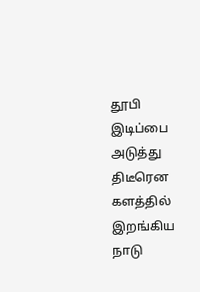தூபி இடிப்பை அடுத்து திடீரென களத்தில் இறங்கிய நாடு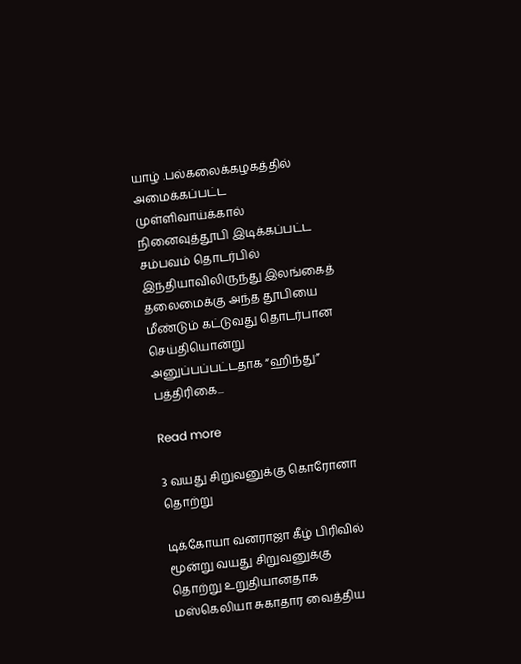யாழ் .பல்கலைக்கழகத்தில் அமைக்கப்பட்ட முள்ளிவாய்க்கால் நினைவுத்தூபி இடிக்கப்பட்ட சம்பவம் தொடர்பில் இந்தியாவிலிருந்து இலங்கைத் தலைமைக்கு அந்த தூபியை மீண்டும் கட்டுவது தொடர்பான செய்தியொன்று அனுப்பப்பட்டதாக “ஹிந்து” பத்திரிகை...

Read more

3 வயது சிறுவனுக்கு கொரோனா தொற்று

டிக்கோயா வனராஜா கீழ் பிரிவில் மூன்று வயது சிறுவனுக்கு தொற்று உறுதியானதாக மஸ்கெலியா சுகாதார வைத்திய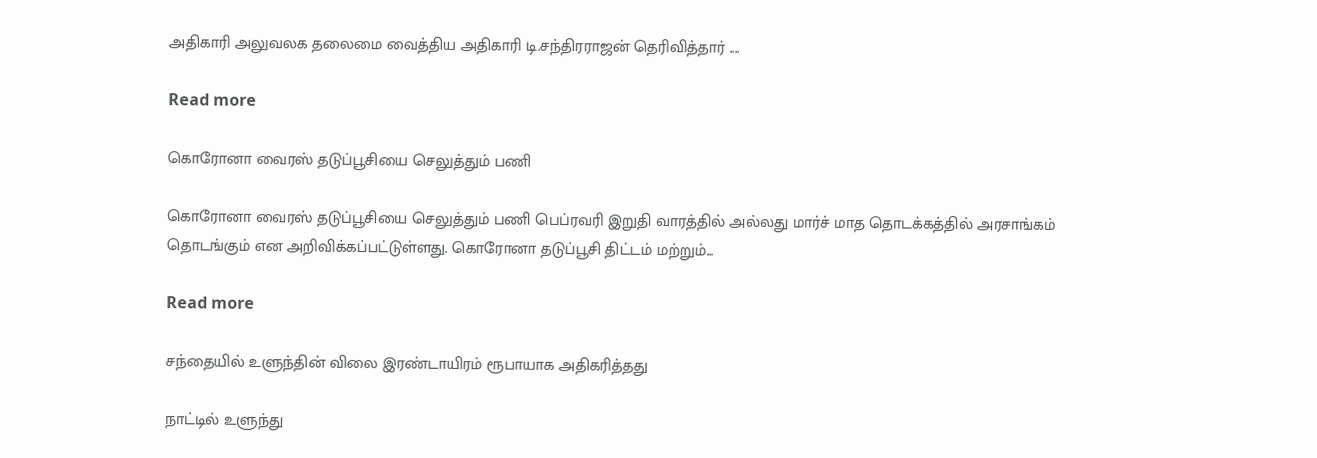அதிகாரி அலுவலக தலைமை வைத்திய அதிகாரி டி.சந்திரராஜன் தெரிவித்தார் ....

Read more

கொரோனா வைரஸ் தடுப்பூசியை செலுத்தும் பணி

கொரோனா வைரஸ் தடுப்பூசியை செலுத்தும் பணி பெப்ரவரி இறுதி வாரத்தில் அல்லது மார்ச் மாத தொடக்கத்தில் அரசாங்கம் தொடங்கும் என அறிவிக்கப்பட்டுள்ளது. கொரோனா தடுப்பூசி திட்டம் மற்றும்...

Read more

சந்தையில் உளுந்தின் விலை இரண்டாயிரம் ரூபாயாக அதிகரித்தது

நாட்டில் உளுந்து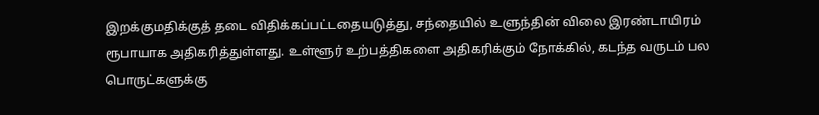இறக்குமதிக்குத் தடை விதிக்கப்பட்டதையடுத்து, சந்தையில் உளுந்தின் விலை இரண்டாயிரம் ரூபாயாக அதிகரித்துள்ளது. உள்ளூர் உற்பத்திகளை அதிகரிக்கும் நோக்கில், கடந்த வருடம் பல பொருட்களுக்கு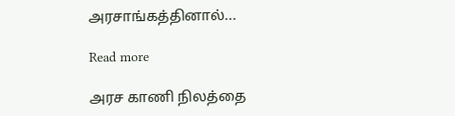அரசாங்கத்தினால்...

Read more

அரச காணி நிலத்தை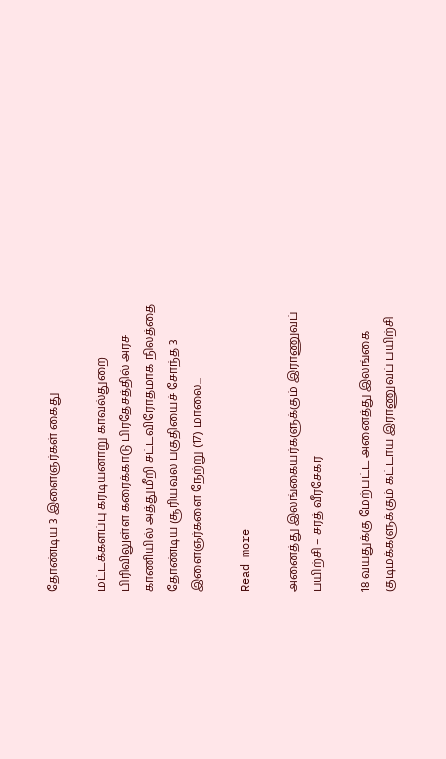தோண்டிய 3 இளைஞர்கள் கைது

மட்டக்களப்பு கரடியனாறு காவல்துறை பிரிவிலுள்ள கரைக்காடு பிரதேசத்தில் அரச காணியில் அத்துமீறி சட்டவிரோதமாக நிலத்தை தோண்டிய சூரியவல பகுதியைச் சோந்த 3 இளைஞர்களை நேற்று (17) மாலை...

Read more

அனைத்து இலங்கையர்களுக்கும் இராணுவப் பயிற்சி – சரத் வீரசேகர

18 வயதுக்கு மேற்பட்ட அனைத்து இலங்கை குடிமக்களுக்கும் கட்டாய இராணுவப் பயிற்சி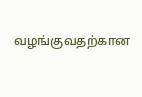வழங்குவதற்கான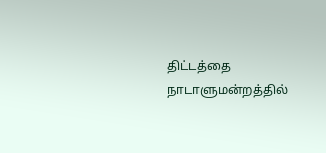திட்டத்தை நாடாளுமன்றத்தில்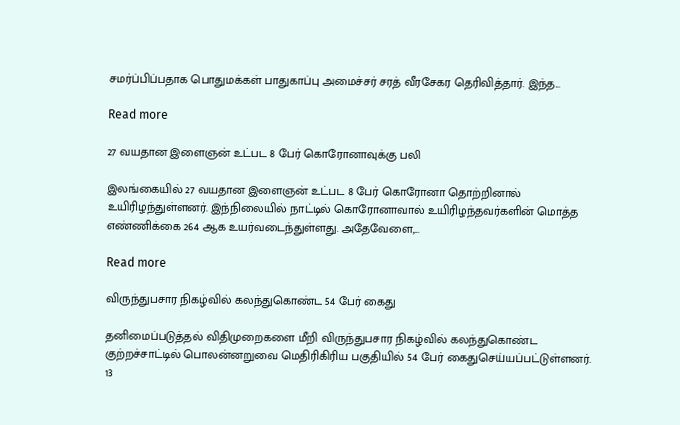சமர்ப்பிப்பதாக பொதுமக்கள் பாதுகாப்பு அமைச்சர் சரத் வீரசேகர தெரிவித்தார். இந்த...

Read more

27 வயதான இளைஞன் உட்பட 8 பேர் கொரோனாவுக்கு பலி

இலங்கையில் 27 வயதான இளைஞன் உட்பட 8 பேர் கொரோனா தொற்றினால் உயிரிழந்துள்ளனர். இந்நிலையில் நாட்டில் கொரோனாவால் உயிரிழந்தவர்களின் மொத்த எண்ணிக்கை 264 ஆக உயர்வடைந்துள்ளது. அதேவேளை,...

Read more

விருந்துபசார நிகழ்வில் கலந்துகொண்ட 54 பேர் கைது

தனிமைப்படுத்தல் விதிமுறைகளை மீறி விருந்துபசார நிகழ்வில் கலந்துகொண்ட குற்றச்சாட்டில் பொலன்னறுவை மெதிரிகிரிய பகுதியில் 54 பேர் கைதுசெய்யப்பட்டுள்ளனர். 13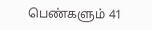பெண்களும் 41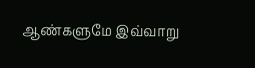ஆண்களுமே இவ்வாறு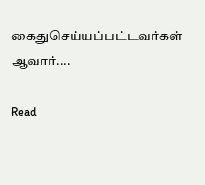கைதுசெய்யப்பட்டவர்கள் ஆவார்....

Read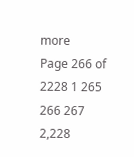more
Page 266 of 2228 1 265 266 267 2,228